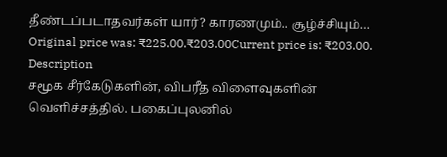தீண்டப்படாதவர்கள் யார்? காரணமும்.. சூழ்ச்சியும்…
Original price was: ₹225.00.₹203.00Current price is: ₹203.00.
Description
சமூக சீர்கேடுகளின், விபரீத விளைவுகளின் வெளிச்சத்தில். பகைப்புலனில்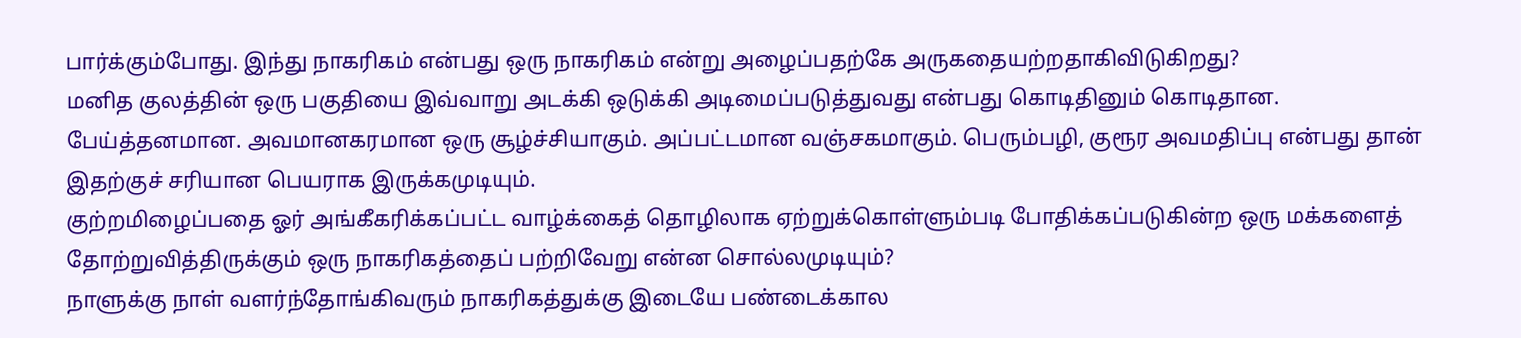பார்க்கும்போது. இந்து நாகரிகம் என்பது ஒரு நாகரிகம் என்று அழைப்பதற்கே அருகதையற்றதாகிவிடுகிறது?
மனித குலத்தின் ஒரு பகுதியை இவ்வாறு அடக்கி ஒடுக்கி அடிமைப்படுத்துவது என்பது கொடிதினும் கொடிதான. பேய்த்தனமான. அவமானகரமான ஒரு சூழ்ச்சியாகும். அப்பட்டமான வஞ்சகமாகும். பெரும்பழி, குரூர அவமதிப்பு என்பது தான் இதற்குச் சரியான பெயராக இருக்கமுடியும்.
குற்றமிழைப்பதை ஓர் அங்கீகரிக்கப்பட்ட வாழ்க்கைத் தொழிலாக ஏற்றுக்கொள்ளும்படி போதிக்கப்படுகின்ற ஒரு மக்களைத் தோற்றுவித்திருக்கும் ஒரு நாகரிகத்தைப் பற்றிவேறு என்ன சொல்லமுடியும்?
நாளுக்கு நாள் வளர்ந்தோங்கிவரும் நாகரிகத்துக்கு இடையே பண்டைக்கால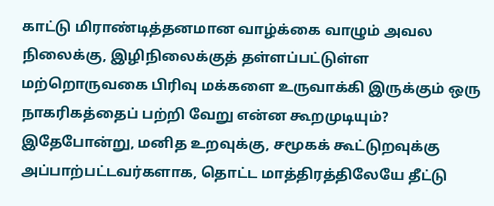காட்டு மிராண்டித்தனமான வாழ்க்கை வாழும் அவல நிலைக்கு, இழிநிலைக்குத் தள்ளப்பட்டுள்ள மற்றொருவகை பிரிவு மக்களை உருவாக்கி இருக்கும் ஒரு நாகரிகத்தைப் பற்றி வேறு என்ன கூறமுடியும்?
இதேபோன்று, மனித உறவுக்கு, சமூகக் கூட்டுறவுக்கு அப்பாற்பட்டவர்களாக, தொட்ட மாத்திரத்திலேயே தீட்டு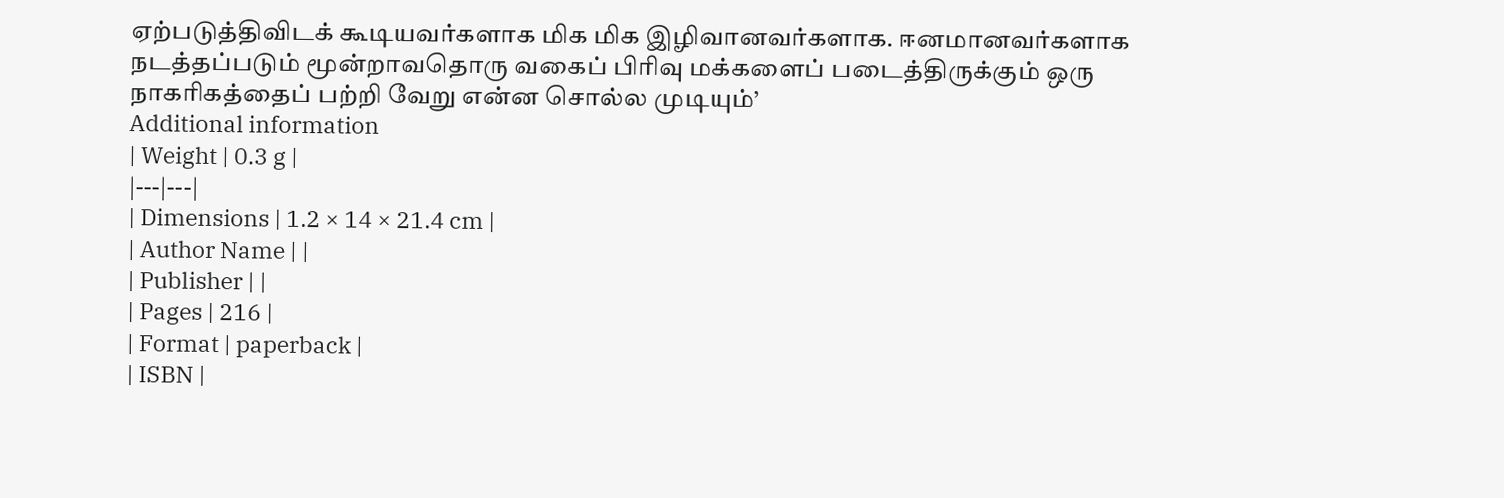ஏற்படுத்திவிடக் கூடியவர்களாக மிக மிக இழிவானவர்களாக. ஈனமானவர்களாக நடத்தப்படும் மூன்றாவதொரு வகைப் பிரிவு மக்களைப் படைத்திருக்கும் ஒரு நாகரிகத்தைப் பற்றி வேறு என்ன சொல்ல முடியும்’
Additional information
| Weight | 0.3 g |
|---|---|
| Dimensions | 1.2 × 14 × 21.4 cm |
| Author Name | |
| Publisher | |
| Pages | 216 |
| Format | paperback |
| ISBN |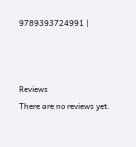9789393724991 |



Reviews
There are no reviews yet.